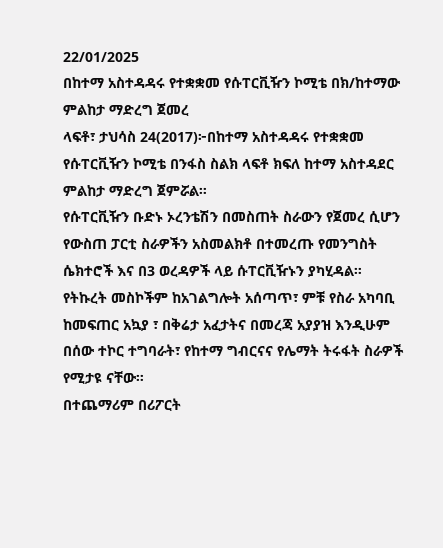22/01/2025
በከተማ አስተዳዳሩ የተቋቋመ የሱፐርቪዥን ኮሚቴ በክ/ከተማው ምልከታ ማድረግ ጀመረ
ላፍቶ፣ ታህሳስ 24(2017)፦በከተማ አስተዳዳሩ የተቋቋመ የሱፐርቪዥን ኮሚቴ በንፋስ ስልክ ላፍቶ ክፍለ ከተማ አስተዳደር ምልከታ ማድረግ ጀምሯል።
የሱፐርቪዥን ቡድኑ ኦረንቴሽን በመስጠት ስራውን የጀመረ ሲሆን የውስጠ ፓርቲ ስራዎችን አስመልክቶ በተመረጡ የመንግስት ሴክተሮች እና በ3 ወረዳዎች ላይ ሱፐርቪዥኑን ያካሂዳል።
የትኩረት መስኮችም ከአገልግሎት አሰጣጥ፣ ምቹ የስራ አካባቢ ከመፍጠር አኳያ ፣ በቅሬታ አፈታትና በመረጃ አያያዝ እንዲሁም በሰው ተኮር ተግባራት፣ የከተማ ግብርናና የሌማት ትሩፋት ስራዎች የሚታዩ ናቸው።
በተጨማሪም በሪፖርት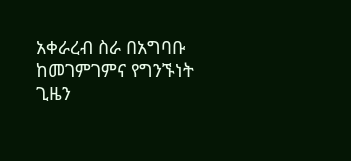አቀራረብ ስራ በአግባቡ ከመገምገምና የግንኙነት ጊዜን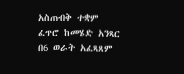አስጠብቅ ተቋም ፈጥሮ ከመሄድ አንጻር በ6 ወራት አፈጻጸም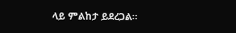ላይ ምልከታ ይደረጋል።